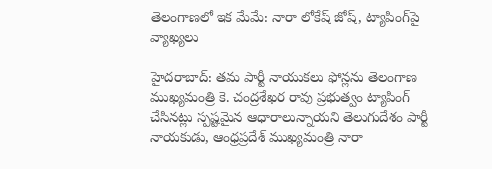తెలంగాణలో ఇక మేమే: నారా లోకేష్ జోష్, ట్యాపింగ్‌పై వ్యాఖ్యలు

హైదరాబాద్: తమ పార్టీ నాయుకలు ఫోన్లను తెలంగాణ ముఖ్యమంత్రి కె. చంద్రశేఖర రావు ప్రభుత్వం ట్యాపింగ్‌ చేసినట్లు స్పష్టమైన ఆధారాలున్నాయని తెలుగుదేశం పార్టీ నాయకుడు, ఆంధ్రప్రదేశ్ ముఖ్యమంత్రి నారా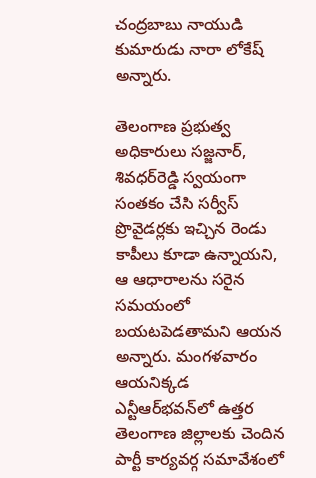చంద్రబాబు నాయుడి కుమారుడు నారా లోకేష్ అన్నారు.

తెలంగాణ ప్రభుత్వ అధికారులు సజ్జనార్‌, శివధర్‌రెడ్డి స్వయంగా సంతకం చేసి సర్వీస్‌ ప్రొవైడర్లకు ఇచ్చిన రెండు కాపీలు కూడా ఉన్నాయని, ఆ ఆధారాలను సరైన సమయంలో బయటపెడతామని ఆయన అన్నారు. మంగళవారం ఆయనిక్కడ ఎన్టీఆర్‌భవన్‌లో ఉత్తర తెలంగాణ జిల్లాలకు చెందిన పార్టీ కార్యవర్గ సమావేశంలో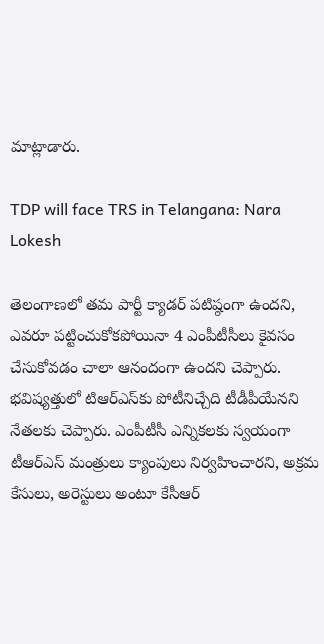మాట్లాడారు.

TDP will face TRS in Telangana: Nara Lokesh

తెలంగాణలో తమ పార్టీ క్యాడర్‌ పటిష్ఠంగా ఉందని, ఎవరూ పట్టించుకోకపోయినా 4 ఎంపీటీసీలు కైవసం చేసుకోవడం చాలా ఆనందంగా ఉందని చెప్పారు. భవిష్యత్తులో టిఆర్ఎస్‌కు పోటీనిచ్చేది టీడీపీయేనని నేతలకు చెప్పారు. ఎంపీటీసీ ఎన్నికలకు స్వయంగా టీఆర్‌ఎస్‌ మంత్రులు క్యాంపులు నిర్వహించారని, అక్రమ కేసులు, అరెస్టులు అంటూ కేసీఆర్‌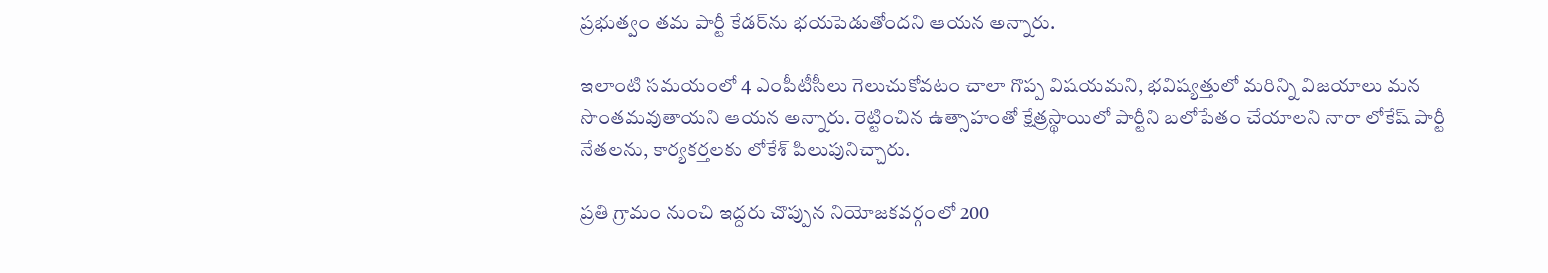ప్రభుత్వం తమ పార్టీ కేడర్‌ను భయపెడుతోందని ఆయన అన్నారు.

ఇలాంటి సమయంలో 4 ఎంపీటీసీలు గెలుచుకోవటం చాలా గొప్ప విషయమని, భవిష్యత్తులో మరిన్ని విజయాలు మన సొంతమవుతాయని ఆయన అన్నారు. రెట్టించిన ఉత్సాహంతో క్షేత్రస్థాయిలో పార్టీని బలోపేతం చేయాలని నారా లోకేష్ పార్టీ నేతలను, కార్యకర్తలకు లోకేశ్‌ పిలుపునిచ్చారు.

ప్రతి గ్రామం నుంచి ఇద్దరు చొప్పున నియోజకవర్గంలో 200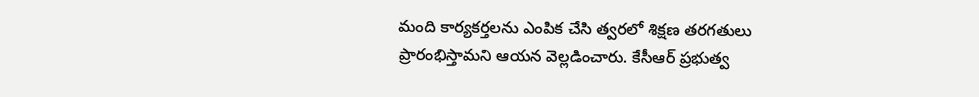మంది కార్యకర్తలను ఎంపిక చేసి త్వరలో శిక్షణ తరగతులు ప్రారంభిస్తామని ఆయన వెల్లడించారు. కేసీఆర్‌ ప్రభుత్వ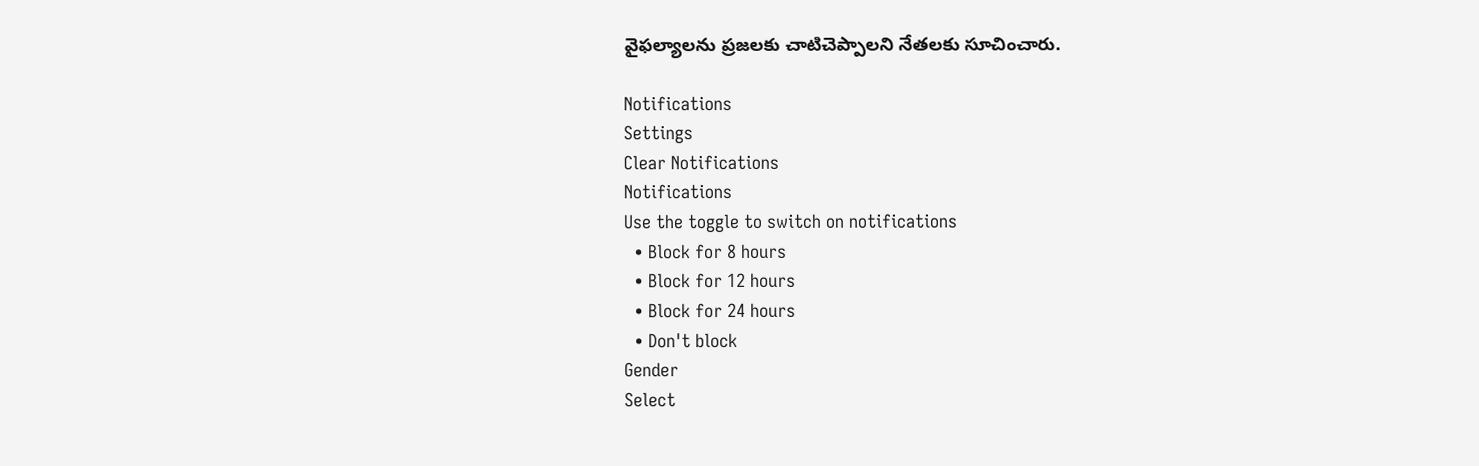వైఫల్యాలను ప్రజలకు చాటిచెప్పాలని నేతలకు సూచించారు.

Notifications
Settings
Clear Notifications
Notifications
Use the toggle to switch on notifications
  • Block for 8 hours
  • Block for 12 hours
  • Block for 24 hours
  • Don't block
Gender
Select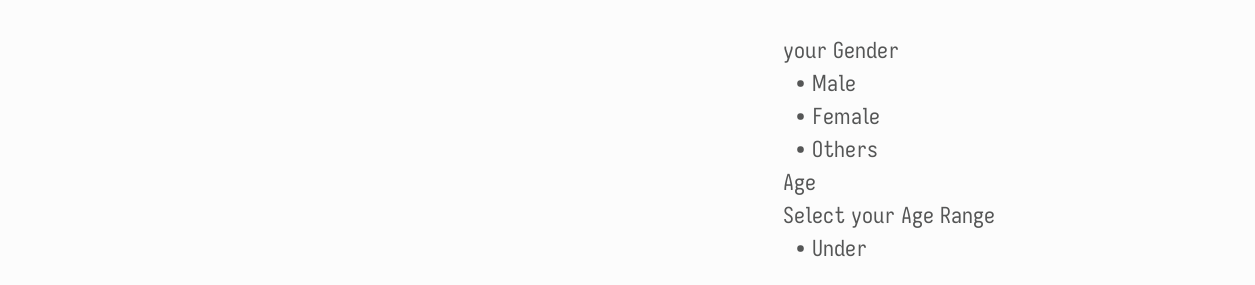your Gender
  • Male
  • Female
  • Others
Age
Select your Age Range
  • Under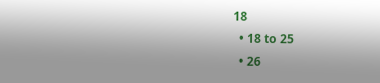18
  • 18 to 25
  • 26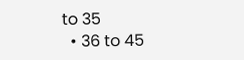to 35
  • 36 to 45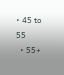• 45 to 55
  • 55+